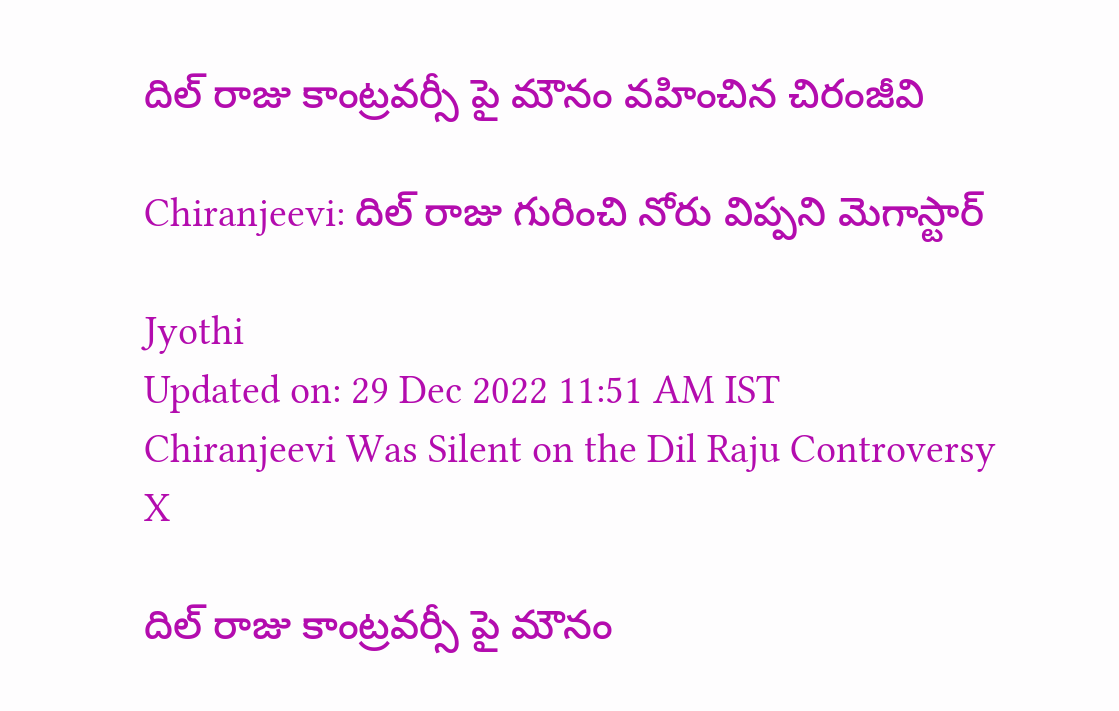దిల్ రాజు కాంట్రవర్సీ పై మౌనం వహించిన చిరంజీవి

Chiranjeevi: దిల్ రాజు గురించి నోరు విప్పని మెగాస్టార్

Jyothi
Updated on: 29 Dec 2022 11:51 AM IST
Chiranjeevi Was Silent on the Dil Raju Controversy
X

దిల్ రాజు కాంట్రవర్సీ పై మౌనం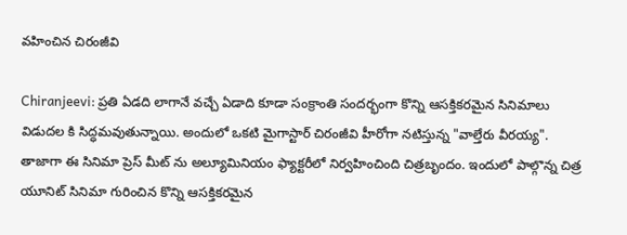వహించిన చిరంజీవి

Chiranjeevi: ప్రతి ఏడది లాగానే వచ్చే ఏడాది కూడా సంక్రాంతి సందర్భంగా కొన్ని ఆసక్తికరమైన సినిమాలు విడుదల కి సిద్ధమవుతున్నాయి. అందులో ఒకటి మైగాస్టార్ చిరంజీవి హీరోగా నటిస్తున్న "వాల్తేరు వీరయ్య". తాజాగా ఈ సినిమా ప్రెస్ మీట్ ను అల్యూమినియం ఫ్యాక్టరీలో నిర్వహించింది చిత్రబృందం. ఇందులో పాల్గొన్న చిత్ర యూనిట్ సినిమా గురించిన కొన్ని ఆసక్తికరమైన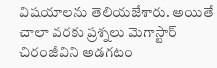విషయాలను తెలియజేశారు. అయితే చాలా వరకు ప్రశ్నలు మెగాస్టార్ చిరంజీవిని అడగటం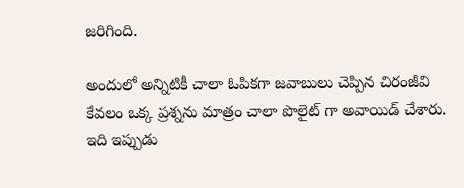జరిగింది.

అందులో అన్నిటికీ చాలా ఓపికగా జవాబులు చెప్పిన చిరంజీవి కేవలం ఒక్క ప్రశ్నను మాత్రం చాలా పొలైట్ గా అవాయిడ్ చేశారు. ఇది ఇప్పుడు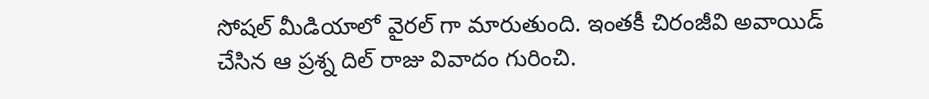సోషల్ మీడియాలో వైరల్ గా మారుతుంది. ఇంతకీ చిరంజీవి అవాయిడ్ చేసిన ఆ ప్రశ్న దిల్ రాజు వివాదం గురించి.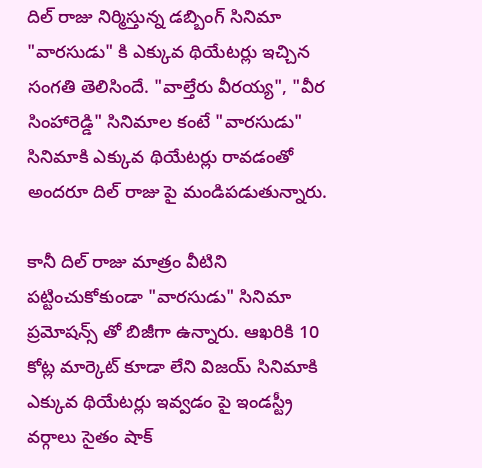దిల్ రాజు నిర్మిస్తున్న డబ్బింగ్ సినిమా "వారసుడు" కి ఎక్కువ థియేటర్లు ఇచ్చిన సంగతి తెలిసిందే. "వాల్తేరు వీరయ్య", "వీర సింహారెడ్డి" సినిమాల కంటే "వారసుడు" సినిమాకి ఎక్కువ థియేటర్లు రావడంతో అందరూ దిల్ రాజు పై మండిపడుతున్నారు.

కానీ దిల్ రాజు మాత్రం వీటిని పట్టించుకోకుండా "వారసుడు" సినిమా ప్రమోషన్స్ తో బిజీగా ఉన్నారు. ఆఖరికి 10 కోట్ల మార్కెట్ కూడా లేని విజయ్ సినిమాకి ఎక్కువ థియేటర్లు ఇవ్వడం పై ఇండస్ట్రీ వర్గాలు సైతం షాక్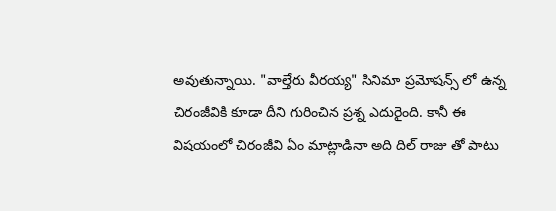అవుతున్నాయి. "వాల్తేరు వీరయ్య" సినిమా ప్రమోషన్స్ లో ఉన్న చిరంజీవికి కూడా దీని గురించిన ప్రశ్న ఎదురైంది. కానీ ఈ విషయంలో చిరంజీవి ఏం మాట్లాడినా అది దిల్ రాజు తో పాటు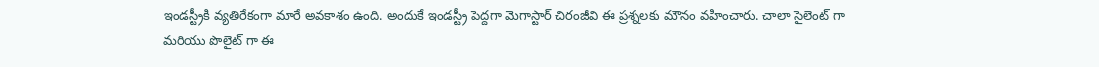ఇండస్ట్రీకి వ్యతిరేకంగా మారే అవకాశం ఉంది. అందుకే ఇండస్ట్రీ పెద్దగా మెగాస్టార్ చిరంజీవి ఈ ప్రశ్నలకు మౌనం వహించారు. చాలా సైలెంట్ గా మరియు పొలైట్ గా ఈ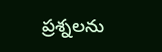ప్రశ్నలను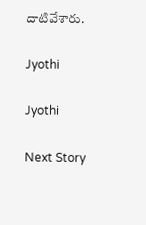దాటివేశారు.

Jyothi

Jyothi

Next Story